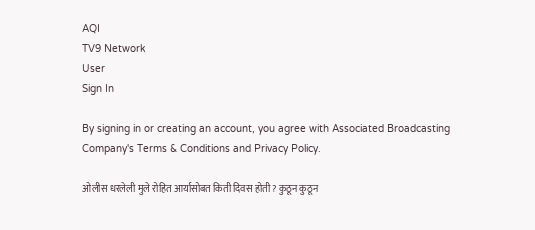AQI
TV9 Network
User
Sign In

By signing in or creating an account, you agree with Associated Broadcasting Company's Terms & Conditions and Privacy Policy.

ओलीस धरलेली मुले रोहित आर्यासोबत किती दिवस होती? कुठून कुठून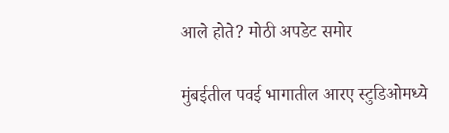आले होते? मोठी अपडेट समोर

मुंबईतील पवई भागातील आरए स्टुडिओमध्ये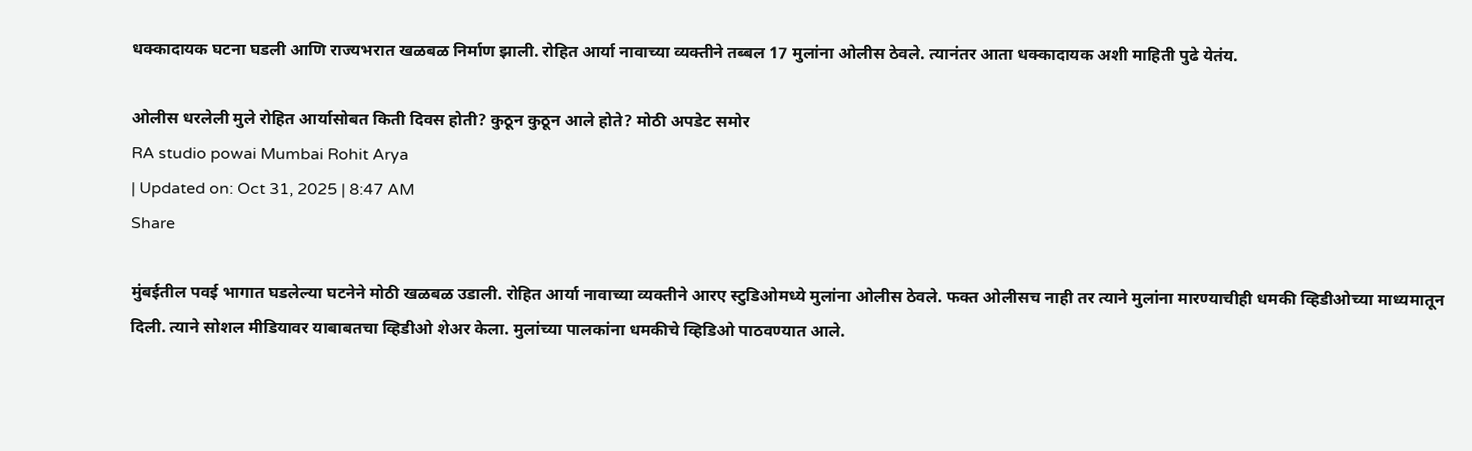धक्कादायक घटना घडली आणि राज्यभरात खळबळ निर्माण झाली. रोहित आर्या नावाच्या व्यक्तीने तब्बल 17 मुलांना ओलीस ठेवले. त्यानंतर आता धक्कादायक अशी माहिती पुढे येतंय.

ओलीस धरलेली मुले रोहित आर्यासोबत किती दिवस होती? कुठून कुठून आले होते? मोठी अपडेट समोर
RA studio powai Mumbai Rohit Arya
| Updated on: Oct 31, 2025 | 8:47 AM
Share

मुंबईतील पवई भागात घडलेल्या घटनेने मोठी खळबळ उडाली. रोहित आर्या नावाच्या व्यक्तीने आरए स्टुडिओमध्ये मुलांना ओलीस ठेवले. फक्त ओलीसच नाही तर त्याने मुलांना मारण्याचीही धमकी व्हिडीओच्या माध्यमातून दिली. त्याने सोशल मीडियावर याबाबतचा व्हिडीओ शेअर केला. मुलांच्या पालकांना धमकीचे व्हिडिओ पाठवण्यात आले.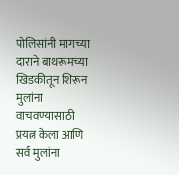पोलिसांनी मागच्या दाराने बाथरूमच्या खिडकीतून शिरून मुलांना वाचवण्यासाठी प्रयत्न केला आणि सर्व मुलांना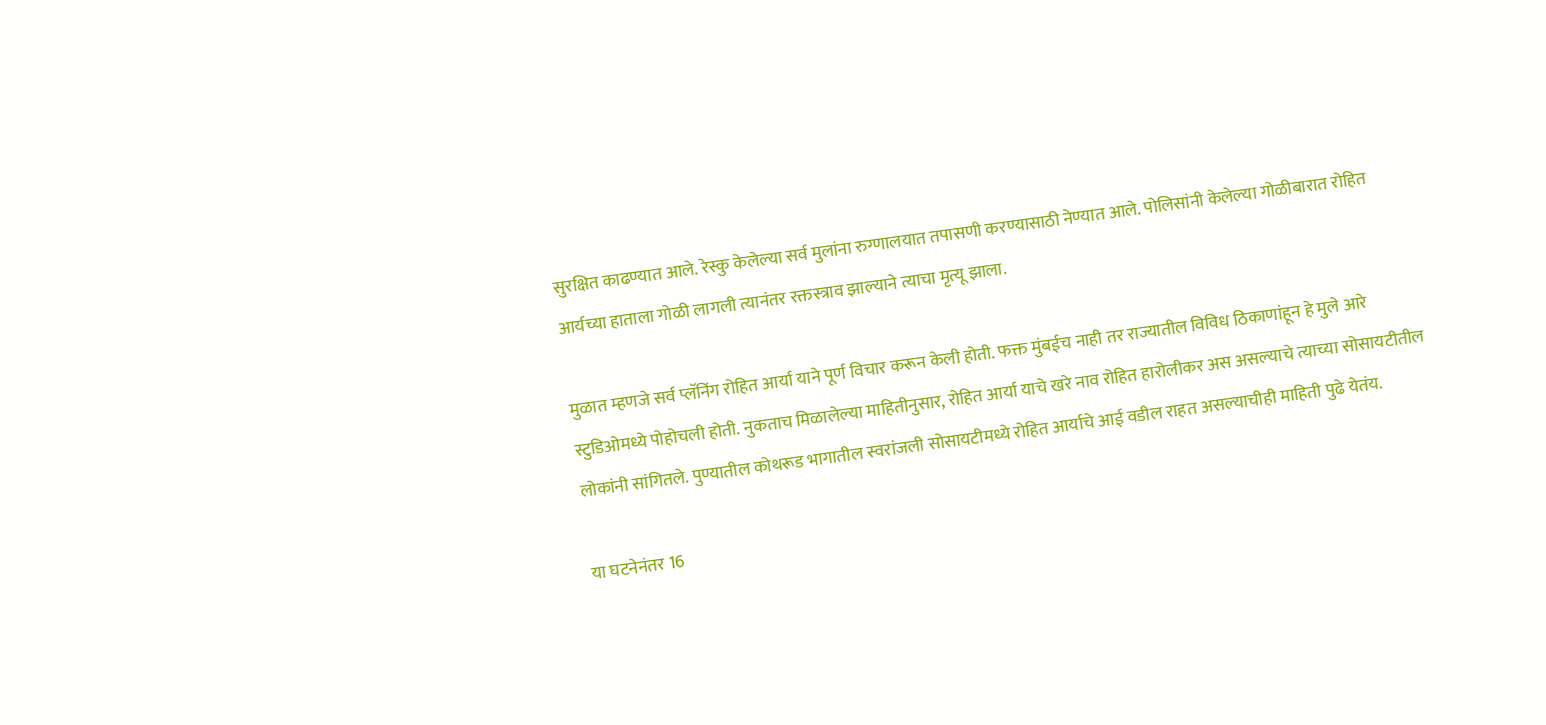सुरक्षित काढण्यात आले. रेस्कु केलेल्या सर्व मुलांना रुग्णालयात तपासणी करण्यासाठी नेण्यात आले. पोलिसांनी केलेल्या गोळीबारात रोहित आर्यच्या हाताला गोळी लागली त्यानंतर रक्तस्त्राव झाल्याने त्याचा मृत्यू झाला.

मुळात म्हणजे सर्व प्लॅनिंग रोहित आर्या याने पूर्ण विचार करून केली होती. फक्त मुंबईच नाही तर राज्यातील विविध ठिकाणांहून हे मुले आरे स्टुडिओमध्ये पोहोचली होती. नुकताच मिळालेल्या माहितीनुसार, रोहित आर्या याचे खरे नाव रोहित हारोलीकर अस असल्याचे त्याच्या सोसायटीतील लोकांनी सांगितले. पुण्यातील कोथरूड भागातील स्वरांजली सोसायटीमध्ये रोहित आर्याचे आई वडील राहत असल्याचीही माहिती पुढे येतंय.

या घटनेनंतर 16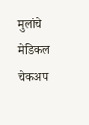मुलांचे मेडिकल चेकअप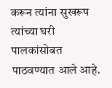करून त्यांना सुखरूप त्यांच्या घरी पालकांसोबत पाठवण्यात आले आहे.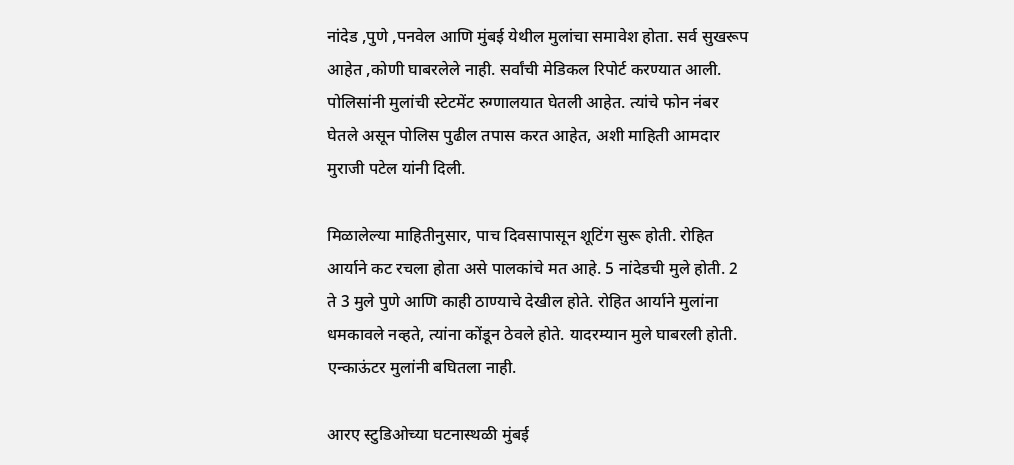नांदेड ,पुणे ,पनवेल आणि मुंबई येथील मुलांचा समावेश होता. सर्व सुखरूप आहेत ,कोणी घाबरलेले नाही. सर्वांची मेडिकल रिपोर्ट करण्यात आली. पोलिसांनी मुलांची स्टेटमेंट रुग्णालयात घेतली आहेत. त्यांचे फोन नंबर घेतले असून पोलिस पुढील तपास करत आहेत, अशी माहिती आमदार मुराजी पटेल यांनी दिली.

मिळालेल्या माहितीनुसार, पाच दिवसापासून शूटिंग सुरू होती. रोहित आर्याने कट रचला होता असे पालकांचे मत आहे. 5 नांदेडची मुले होती. 2 ते 3 मुले पुणे आणि काही ठाण्याचे देखील होते. रोहित आर्याने मुलांना धमकावले नव्हते, त्यांना कोंडून ठेवले होते. यादरम्यान मुले घाबरली होती. एन्काऊंटर मुलांनी बघितला नाही.

आरए स्टुडिओच्या घटनास्थळी मुंबई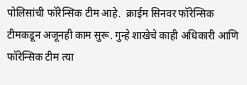पोलिसांची फॉरेन्सिक टीम आहे.  क्राईम सिनवर फॉरेन्सिक टीमकडून अजूनही काम सुरू. गुन्हे शाखेचे काही अधिकारी आणि फॉरेन्सिक टीम त्या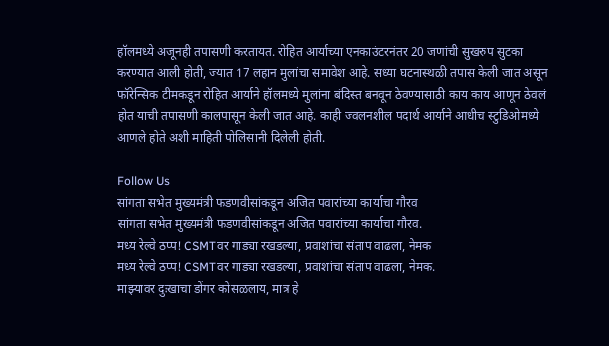हॉलमध्ये अजूनही तपासणी करतायत. रोहित आर्याच्या एनकाउंटरनंतर 20 जणांची सुखरुप सुटका करण्यात आली होती, ज्यात 17 लहान मुलांचा समावेश आहे. सध्या घटनास्थळी तपास केली जात असून फॉरेन्सिक टीमकडून रोहित आर्याने हॉलमध्ये मुलांना बंदिस्त बनवून ठेवण्यासाठी काय काय आणून ठेवलं होत याची तपासणी कालपासून केली जात आहे. काही ज्वलनशील पदार्थ आर्याने आधीच स्टुडिओमध्ये आणले होते अशी माहिती पोलिसानी दिलेली होती.

Follow Us
सांगता सभेत मुख्यमंत्री फडणवीसांकडून अजित पवारांच्या कार्याचा गौरव
सांगता सभेत मुख्यमंत्री फडणवीसांकडून अजित पवारांच्या कार्याचा गौरव.
मध्य रेल्वे ठप्प! CSMTवर गाड्या रखडल्या, प्रवाशांचा संताप वाढला, नेमक
मध्य रेल्वे ठप्प! CSMTवर गाड्या रखडल्या, प्रवाशांचा संताप वाढला, नेमक.
माझ्यावर दुःखाचा डोंगर कोसळलाय, मात्र हे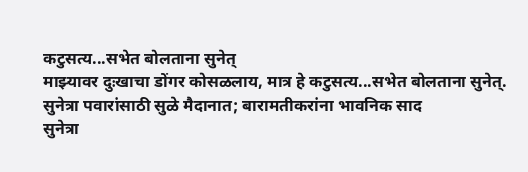कटुसत्य...सभेत बोलताना सुनेत्
माझ्यावर दुःखाचा डोंगर कोसळलाय, मात्र हे कटुसत्य...सभेत बोलताना सुनेत्.
सुनेत्रा पवारांसाठी सुळे मैदानात; बारामतीकरांना भावनिक साद
सुनेत्रा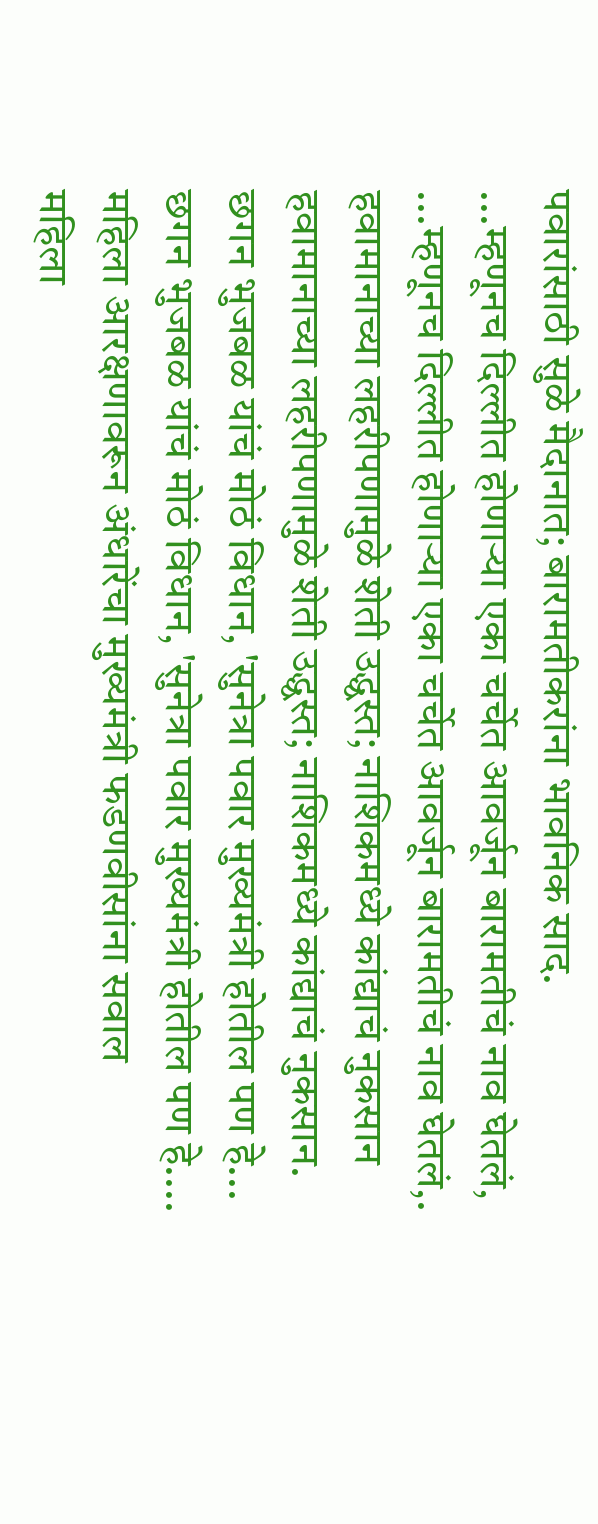पवारांसाठी सुळे मैदानात; बारामतीकरांना भावनिक साद.
...म्हणूनच दिल्लीत होणाऱ्या एका चर्चेत आवर्जून बारामतीचं नाव घेतलं,
...म्हणूनच दिल्लीत होणाऱ्या एका चर्चेत आवर्जून बारामतीचं नाव घेतलं,.
हवामानाच्या लहरीपणामुळे शेती उद्ध्वस्त; नाशिकमध्ये कांद्याचं नुकसान
हवामानाच्या लहरीपणामुळे शेती उद्ध्वस्त; नाशिकमध्ये कांद्याचं नुकसान.
छगन भुजबळ यांचं मोठं विधान, 'सुनेत्रा पवार मुख्यमंत्री होतील पण हे...
छगन भुजबळ यांचं मोठं विधान, 'सुनेत्रा पवार मुख्यमंत्री होतील पण हे....
महिला आरक्षणावरून अंधारेंचा मुख्यमंत्री फडणवीसांना सवाल
महिला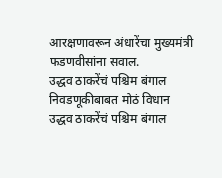आरक्षणावरून अंधारेंचा मुख्यमंत्री फडणवीसांना सवाल.
उद्धव ठाकरेंचं पश्चिम बंगाल निवडणूकीबाबत मोठं विधान
उद्धव ठाकरेंचं पश्चिम बंगाल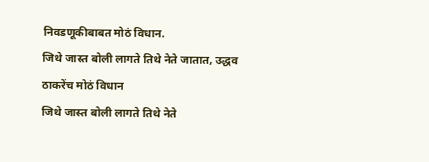निवडणूकीबाबत मोठं विधान.
जिथे जास्त बोली लागते तिथे नेते जातात, उद्धव ठाकरेंच मोठं विधान
जिथे जास्त बोली लागते तिथे नेते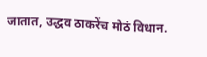जातात, उद्धव ठाकरेंच मोठं विधान.